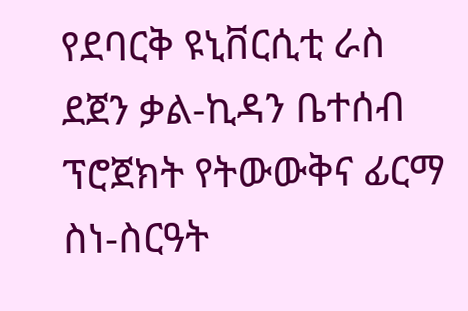የደባርቅ ዩኒቨርሲቲ ራስ ደጀን ቃል-ኪዳን ቤተሰብ ፕሮጀክት የትውውቅና ፊርማ ስነ-ስርዓት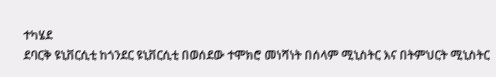ተካሄደ
ደባርቅ ዩኒቨርሲቲ ከጎንደር ዩኒቨርሲቲ በወሰደው ተሞክሮ መነሻነት በሰላም ሚኒስትር እና በትምህርት ሚኒስትር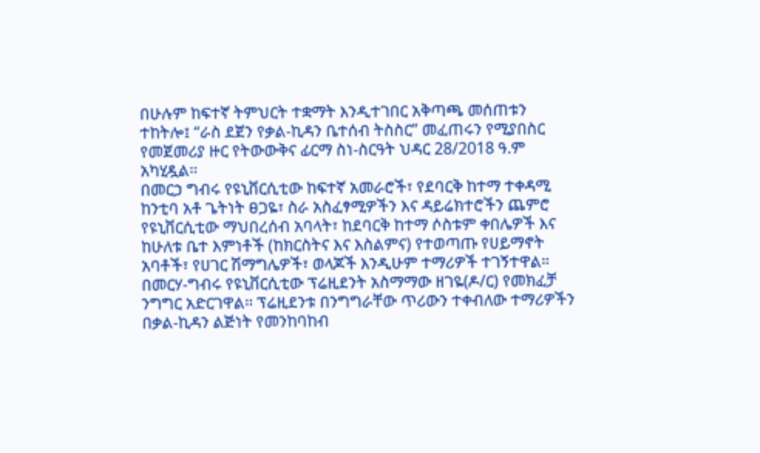በሁሉም ከፍተኛ ትምህርት ተቋማት እንዲተገበር አቅጣጫ መሰጠቱን ተከትሎ፤ “ራስ ደጀን የቃል-ኪዳን ቤተሰብ ትስስር” መፈጠሩን የሚያበስር የመጀመሪያ ዙር የትውውቅና ፊርማ ስነ-ስርዓት ህዳር 28/2018 ዓ.ም አካሂዷል፡፡
በመርኃ ግብሩ የዩኒቨርሲቲው ከፍተኛ አመራሮች፣ የደባርቅ ከተማ ተቀዳሚ ከንቲባ አቶ ጌትነት ፀጋዬ፣ ስራ አስፈፃሚዎችን እና ዳይሬክተሮችን ጨምሮ የዩኒቨርሲቲው ማህበረሰብ አባላት፣ ከደባርቅ ከተማ ሶስቱም ቀበሌዎች እና ከሁለቱ ቤተ እምነቶች (ከክርስትና እና እስልምና) የተወጣጡ የሀይማኖት አባቶች፣ የሀገር ሽማግሌዎች፣ ወላጆች እንዲሁም ተማሪዎች ተገኝተዋል።
በመርሃ-ግብሩ የዩኒቨርሲቲው ፕሬዚደንት አስማማው ዘገዬ(ዶ/ር) የመክፈቻ ንግግር አድርገዋል፡፡ ፕሬዚደንቱ በንግግራቸው ጥሪውን ተቀብለው ተማሪዎችን በቃል-ኪዳን ልጅነት የመንከባከብ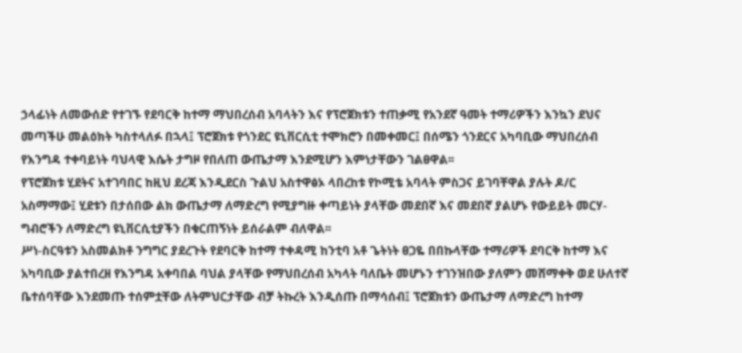ኃላፊነት ለመውሰድ የተገኙ የደባርቅ ከተማ ማህበረሰብ አባላትን እና የፕሮጀክቱን ተጠቃሚ የአንደኛ ዓመት ተማሪዎችን እንኳን ደህና መጣችሁ መልዕክት ካስተላለፉ በኋላ፤ ፕሮጀክቱ የጎንደር ዩኒቨርሲቲ ተሞክሮን በመቀመር፤ በሰሜን ጎንደርና አካባቢው ማህበረሰብ የእንግዳ ተቀባይነት ባህላዊ እሴት ታግዞ የበለጠ ውጤታማ እንደሚሆን እምነታቸውን ገልፀዋል፡፡
የፕሮጀክቱ ሂደትና አተገባበር ከዚህ ደረጃ እንዲደርስ ጉልህ አስተዋፅኦ ላበረከቱ የኮሚቴ አባላት ምስጋና ይገባቸዋል ያሉት ዶ/ር አስማማው፤ ሂደቱን በታሰበው ልክ ውጤታማ ለማድረግ የሚያግዙ ቀጣይነት ያላቸው መደበኛ እና መደበኛ ያልሆኑ የውይይት መርሃ-ግብሮችን ለማድረግ ዩኒቨርሲቲያችን በቁርጠኝነት ይሰራልም ብለዋል፡፡
ሥነ-ስርዓቱን አስመልክቶ ንግግር ያደረጉት የደባርቅ ከተማ ተቀዳሚ ከንቲባ አቶ ጌትነት ፀጋዬ በበኩላቸው ተማሪዎች ደባርቅ ከተማ እና አካባቢው ያልተበረዘ የእንግዳ አቀባበል ባህል ያላቸው የማህበረሰብ አካላት ባለቤት መሆኑን ተገንዝበው ያለምን መሸማቀቅ ወደ ሁለተኛ ቤተሰባቸው እንደመጡ ተሰምቷቸው ለትምህርታቸው ብቻ ትኩረት እንዲሰጡ በማሳሰብ፤ ፕሮጀክቱን ውጤታማ ለማድረግ ከተማ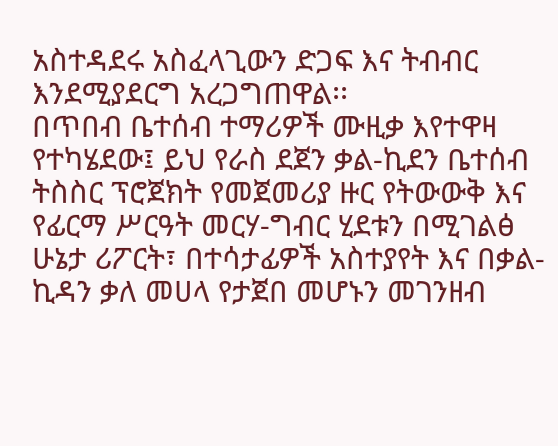አስተዳደሩ አስፈላጊውን ድጋፍ እና ትብብር እንደሚያደርግ አረጋግጠዋል፡፡
በጥበብ ቤተሰብ ተማሪዎች ሙዚቃ እየተዋዛ የተካሄደው፤ ይህ የራስ ደጀን ቃል-ኪደን ቤተሰብ ትስስር ፕሮጀክት የመጀመሪያ ዙር የትውውቅ እና የፊርማ ሥርዓት መርሃ-ግብር ሂደቱን በሚገልፅ ሁኔታ ሪፖርት፣ በተሳታፊዎች አስተያየት እና በቃል-ኪዳን ቃለ መሀላ የታጀበ መሆኑን መገንዘብ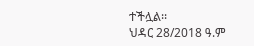ተችሏል፡፡
ህዳር 28/2018 ዓ.ም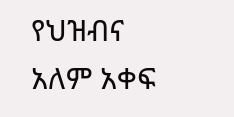የህዝብና አለም አቀፍ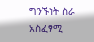ግንኙነት ስራ አስፈፃሚ